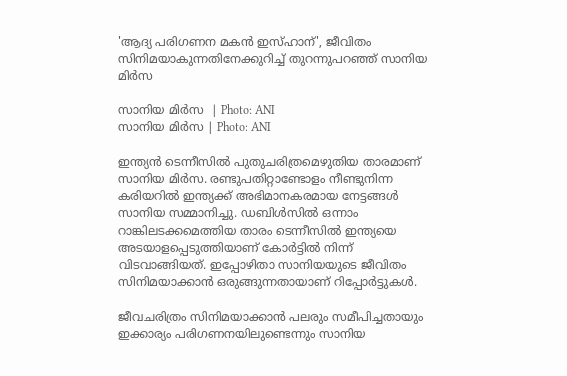'ആദ്യ പരിഗണന മകന്‍ ഇസ്ഹാന്', ജീവിതം സിനിമയാകുന്നതിനേക്കുറിച്ച് തുറന്നുപറഞ്ഞ് സാനിയ മിര്‍സ

സാനിയ മിർസ  | Photo: ANI
സാനിയ മിർസ | Photo: ANI

ഇന്ത്യന്‍ ടെന്നീസില്‍ പുതുചരിത്രമെഴുതിയ താരമാണ് സാനിയ മിര്‍സ. രണ്ടുപതിറ്റാണ്ടോളം നീണ്ടുനിന്ന കരിയറില്‍ ഇന്ത്യക്ക് അഭിമാനകരമായ നേട്ടങ്ങള്‍ സാനിയ സമ്മാനിച്ചു. ഡബിള്‍സില്‍ ഒന്നാം റാങ്കിലടക്കമെത്തിയ താരം ടെന്നീസില്‍ ഇന്ത്യയെ അടയാളപ്പെടുത്തിയാണ് കോര്‍ട്ടില്‍ നിന്ന് വിടവാങ്ങിയത്. ഇപ്പോഴിതാ സാനിയയുടെ ജീവിതം സിനിമയാക്കാന്‍ ഒരുങ്ങുന്നതായാണ് റിപ്പോര്‍ട്ടുകള്‍.

ജീവചരിത്രം സിനിമയാക്കാന്‍ പലരും സമീപിച്ചതായും ഇക്കാര്യം പരിഗണനയിലുണ്ടെന്നും സാനിയ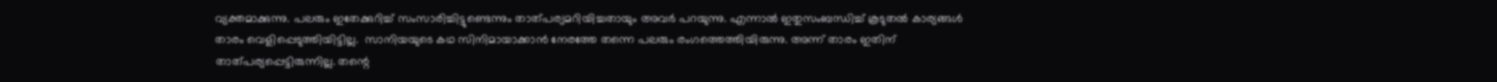വ്യക്തമാക്കുന്നു. പലരും ഇതേക്കുറിച്ച് സംസാരിച്ചിട്ടുണ്ടെന്നും താത്പര്യമറിയിച്ചതായും അവര്‍ പറയുന്നു. എന്നാല്‍ ഇതുസംബന്ധിച്ച് കൂടുതല്‍ കാര്യങ്ങള്‍ താരം വെളിപ്പെടുത്തിയിട്ടില്ല.  സാനിയയുടെ കഥ സിനിമായാക്കാന്‍ നേരത്തേ തന്നെ പലരും രംഗത്തെത്തിയിരുന്നു. അന്ന് താരം ഇതിന് താത്പര്യപ്പെട്ടിരുന്നില്ല. തന്റെ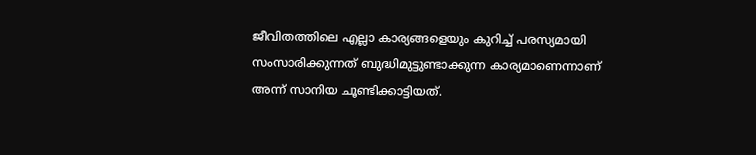ജീവിതത്തിലെ എല്ലാ കാര്യങ്ങളെയും കുറിച്ച് പരസ്യമായി സംസാരിക്കുന്നത് ബുദ്ധിമുട്ടുണ്ടാക്കുന്ന കാര്യമാണെന്നാണ് അന്ന് സാനിയ ചൂണ്ടിക്കാട്ടിയത്.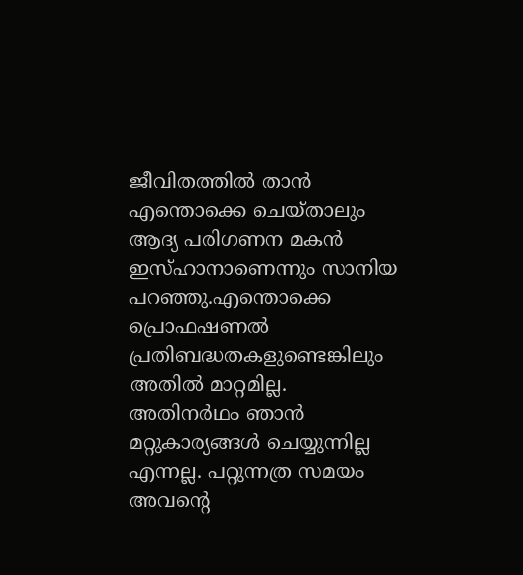ജീവിതത്തില്‍ താന്‍ എന്തൊക്കെ ചെയ്താലും ആദ്യ പരിഗണന മകന്‍ ഇസ്ഹാനാണെന്നും സാനിയ പറഞ്ഞു.എന്തൊക്കെ പ്രൊഫഷണല്‍ പ്രതിബദ്ധതകളുണ്ടെങ്കിലും അതില്‍ മാറ്റമില്ല. അതിനര്‍ഥം ഞാന്‍ മറ്റുകാര്യങ്ങള്‍ ചെയ്യുന്നില്ല എന്നല്ല. പറ്റുന്നത്ര സമയം അവന്റെ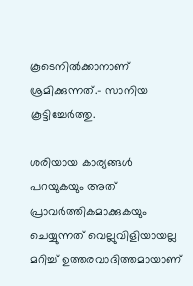കൂടെനില്‍ക്കാനാണ് ശ്രമിക്കുന്നത്.- സാനിയ കൂട്ടിച്ചേര്‍ത്തു.

ശരിയായ കാര്യങ്ങള്‍ പറയുകയും അത് പ്രാവര്‍ത്തികമാക്കുകയും ചെയ്യുന്നത് വെല്ലുവിളിയായല്ല മറിച്ച് ഉത്തരവാദിത്തമായാണ്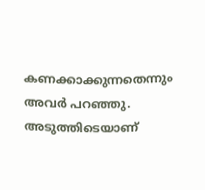കണക്കാക്കുന്നതെന്നും അവര്‍ പറഞ്ഞു. അടുത്തിടെയാണ്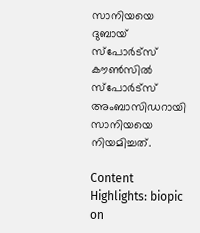സാനിയയെ ദുബായ് സ്‌പോര്‍ട്‌സ് കൗണ്‍സില്‍ സ്‌പോര്‍ട്‌സ് അംബാസിഡറായി സാനിയയെ നിയമിച്ചത്.

Content Highlights: biopic on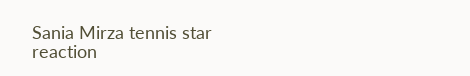Sania Mirza tennis star reaction